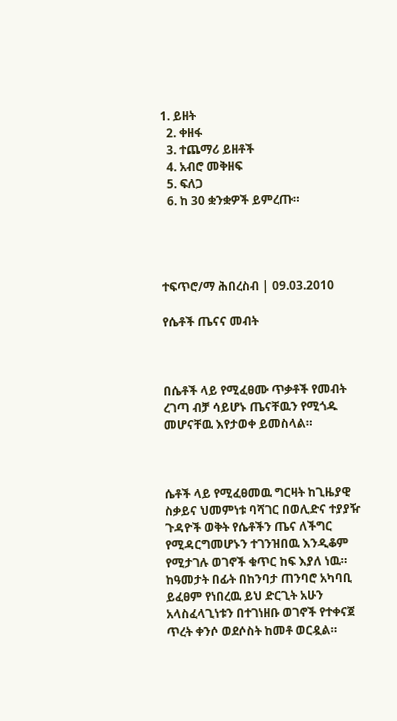1. ይዘት
  2. ቀዘፋ
  3. ተጨማሪ ይዘቶች
  4. አብሮ መቅዘፍ
  5. ፍለጋ
  6. ከ 30 ቋንቋዎች ይምረጡ።




ተፍጥሮ/ማ ሕበረስብ | 09.03.2010

የሴቶች ጤናና መብት



በሴቶች ላይ የሚፈፀሙ ጥቃቶች የመብት ረገጣ ብቻ ሳይሆኑ ጤናቸዉን የሚጎዱ መሆናቸዉ እየታወቀ ይመስላል።



ሴቶች ላይ የሚፈፀመዉ ግርዛት ከጊዜያዊ ስቃይና ህመምነቱ ባሻገር በወሊድና ተያያዥ ጉዳዮች ወቅት የሴቶችን ጤና ለችግር የሚዳርግመሆኑን ተገንዝበዉ እንዲቆም የሚታገሉ ወገኖች ቁጥር ከፍ እያለ ነዉ። ከዓመታት በፊት በከንባታ ጠንባሮ አካባቢ ይፈፀም የነበረዉ ይህ ድርጊት አሁን አላስፈላጊነቱን በተገነዘቡ ወገኖች የተቀናጀ ጥረት ቀንሶ ወደሶስት ከመቶ ወርዷል።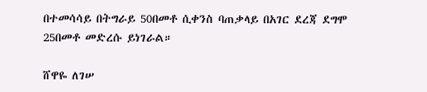በተመሳሳይ በትግራይ 50በመቶ ሲቀንስ ባጠቃላይ በአገር ደረጃ ደግሞ 25በመቶ መድረሱ ይነገራል።

ሸዋዬ ለገሠ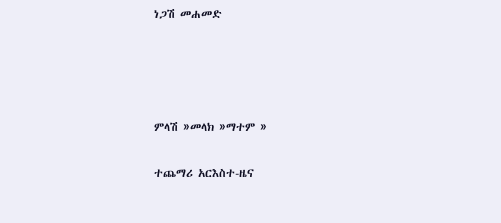ነጋሽ መሐመድ




ምላሽ »መላክ »ማተም »

ተጨማሪ አርእስተ-ዜና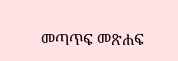መጣጥፍ መጽሐፍ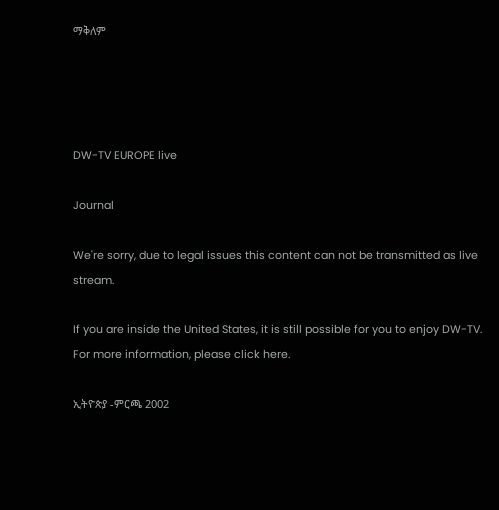ማቅለም




DW-TV EUROPE live

Journal

We're sorry, due to legal issues this content can not be transmitted as live stream.

If you are inside the United States, it is still possible for you to enjoy DW-TV. For more information, please click here.

ኢትዮጵያ -ምርጫ 2002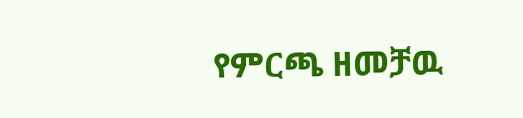የምርጫ ዘመቻዉ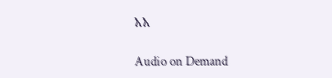አአ

Audio on Demand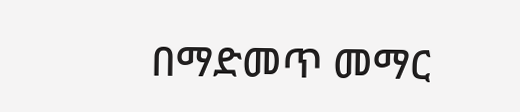በማድመጥ መማር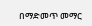በማድመጥ መማር